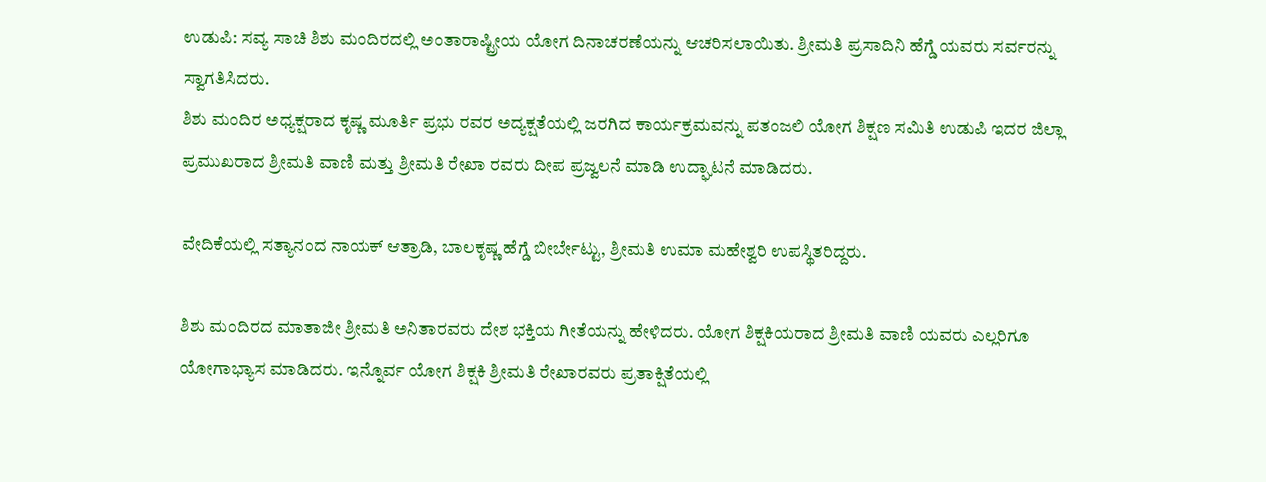ಉಡುಪಿ: ಸವ್ಯ ಸಾಚಿ ಶಿಶು ಮಂದಿರದಲ್ಲಿ ಅಂತಾರಾಷ್ಟ್ರೀಯ ಯೋಗ ದಿನಾಚರಣೆಯನ್ನು ಆಚರಿಸಲಾಯಿತು. ಶ್ರೀಮತಿ ಪ್ರಸಾದಿನಿ ಹೆಗ್ಡೆ ಯವರು ಸರ್ವರನ್ನು ಸ್ವಾಗತಿಸಿದರು.
ಶಿಶು ಮಂದಿರ ಅಧ್ಯಕ್ಷರಾದ ಕೃಷ್ಣ ಮೂರ್ತಿ ಪ್ರಭು ರವರ ಅದ್ಯಕ್ಷತೆಯಲ್ಲಿ ಜರಗಿದ ಕಾರ್ಯಕ್ರಮವನ್ನು ಪತಂಜಲಿ ಯೋಗ ಶಿಕ್ಷಣ ಸಮಿತಿ ಉಡುಪಿ ಇದರ ಜಿಲ್ಲಾ ಪ್ರಮುಖರಾದ ಶ್ರೀಮತಿ ವಾಣಿ ಮತ್ತು ಶ್ರೀಮತಿ ರೇಖಾ ರವರು ದೀಪ ಪ್ರಜ್ವಲನೆ ಮಾಡಿ ಉದ್ಘಾಟನೆ ಮಾಡಿದರು.

ವೇದಿಕೆಯಲ್ಲಿ ಸತ್ಯಾನಂದ ನಾಯಕ್ ಆತ್ರಾಡಿ, ಬಾಲಕೃಷ್ಣ ಹೆಗ್ಡೆ ಬೀರ್ಬೇಟ್ಟು, ಶ್ರೀಮತಿ ಉಮಾ ಮಹೇಶ್ವರಿ ಉಪಸ್ಥಿತರಿದ್ದರು.

ಶಿಶು ಮಂದಿರದ ಮಾತಾಜೀ ಶ್ರೀಮತಿ ಅನಿತಾರವರು ದೇಶ ಭಕ್ತಿಯ ಗೀತೆಯನ್ನು ಹೇಳಿದರು. ಯೋಗ ಶಿಕ್ಷಕಿಯರಾದ ಶ್ರೀಮತಿ ವಾಣಿ ಯವರು ಎಲ್ಲರಿಗೂ ಯೋಗಾಭ್ಯಾಸ ಮಾಡಿದರು. ಇನ್ನೊರ್ವ ಯೋಗ ಶಿಕ್ಷಕಿ ಶ್ರೀಮತಿ ರೇಖಾರವರು ಪ್ರತಾಕ್ಷಿತೆಯಲ್ಲಿ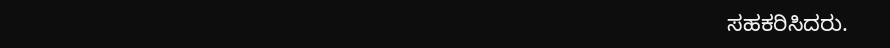ಸಹಕರಿಸಿದರು.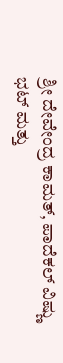ಶ್ರೀ ದೇವೇಂದ್ರ ಕಾಮತ್, ಪಾದೆಕಲ್ ವಿಷ್ಣು ಭಟ್ ಮತ್ತು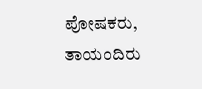ಪೋಷಕರು, ತಾಯಂದಿರು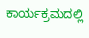ಕಾರ್ಯಕ್ರಮದಲ್ಲಿ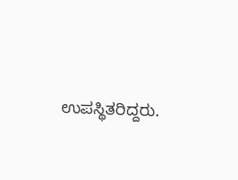ಉಪಸ್ಥಿತರಿದ್ದರು.